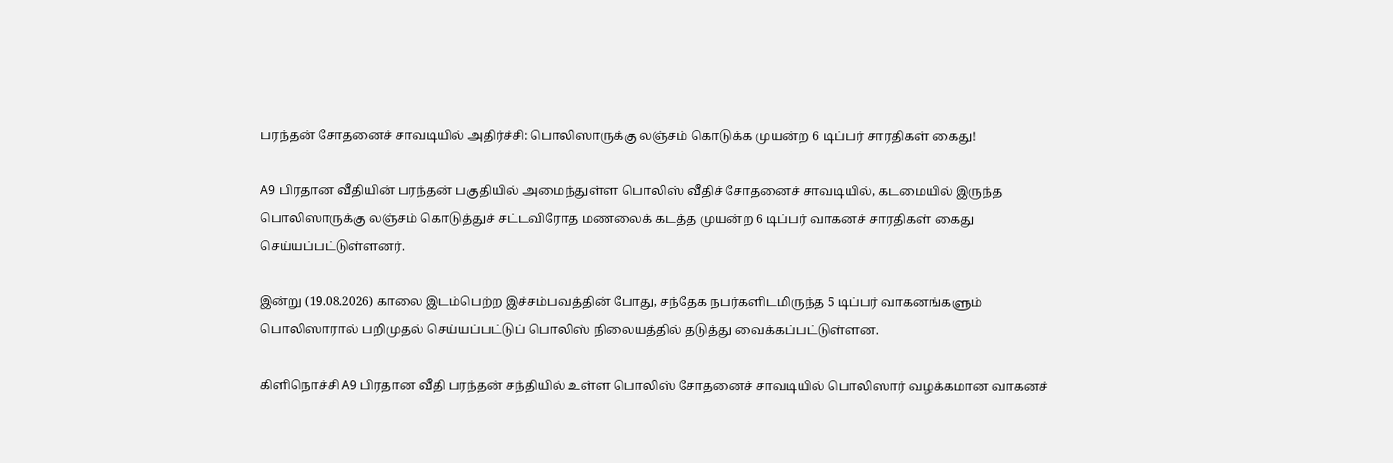பரந்தன் சோதனைச் சாவடியில் அதிர்ச்சி: பொலிஸாருக்கு லஞ்சம் கொடுக்க முயன்ற 6 டிப்பர் சாரதிகள் கைது!

A9 பிரதான வீதியின் பரந்தன் பகுதியில் அமைந்துள்ள பொலிஸ் வீதிச் சோதனைச் சாவடியில், கடமையில் இருந்த பொலிஸாருக்கு லஞ்சம் கொடுத்துச் சட்டவிரோத மணலைக் கடத்த முயன்ற 6 டிப்பர் வாகனச் சாரதிகள் கைது செய்யப்பட்டுள்ளனர்.

இன்று (19.08.2026) காலை இடம்பெற்ற இச்சம்பவத்தின் போது, சந்தேக நபர்களிடமிருந்த 5 டிப்பர் வாகனங்களும் பொலிஸாரால் பறிமுதல் செய்யப்பட்டுப் பொலிஸ் நிலையத்தில் தடுத்து வைக்கப்பட்டுள்ளன.

கிளிநொச்சி A9 பிரதான வீதி பரந்தன் சந்தியில் உள்ள பொலிஸ் சோதனைச் சாவடியில் பொலிஸார் வழக்கமான வாகனச்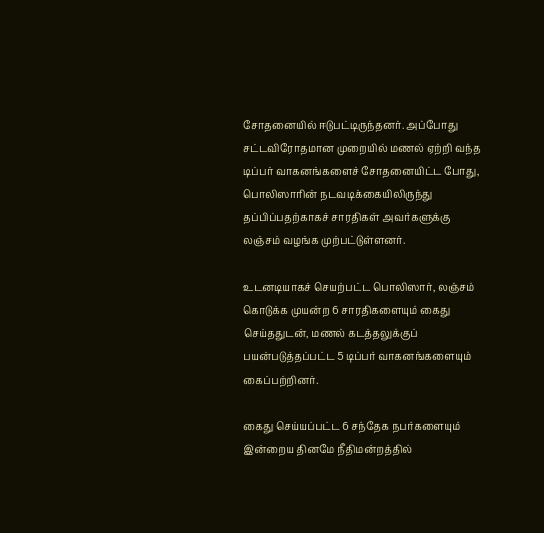சோதனையில் ஈடுபட்டிருந்தனர். அப்போது சட்டவிரோதமான முறையில் மணல் ஏற்றி வந்த டிப்பர் வாகனங்களைச் சோதனையிட்ட போது, பொலிஸாரின் நடவடிக்கையிலிருந்து தப்பிப்பதற்காகச் சாரதிகள் அவர்களுக்கு லஞ்சம் வழங்க முற்பட்டுள்ளனர்.

உடனடியாகச் செயற்பட்ட பொலிஸார், லஞ்சம் கொடுக்க முயன்ற 6 சாரதிகளையும் கைது செய்ததுடன், மணல் கடத்தலுக்குப் பயன்படுத்தப்பட்ட 5 டிப்பர் வாகனங்களையும் கைப்பற்றினர்.

கைது செய்யப்பட்ட 6 சந்தேக நபர்களையும் இன்றைய தினமே நீதிமன்றத்தில்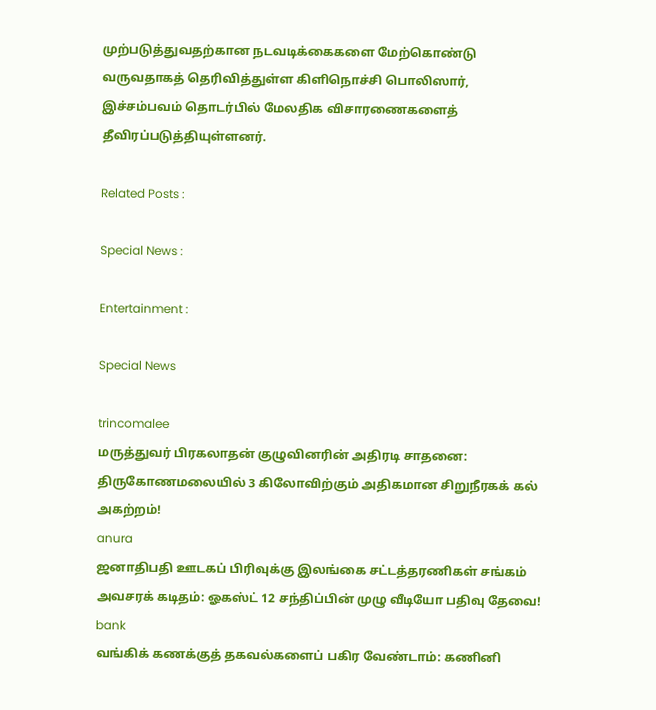முற்படுத்துவதற்கான நடவடிக்கைகளை மேற்கொண்டு வருவதாகத் தெரிவித்துள்ள கிளிநொச்சி பொலிஸார், இச்சம்பவம் தொடர்பில் மேலதிக விசாரணைகளைத் தீவிரப்படுத்தியுள்ளனர்.

Related Posts :

Special News :

Entertainment :

Special News

trincomalee
மருத்துவர் பிரகலாதன் குழுவினரின் அதிரடி சாதனை: திருகோணமலையில் 3 கிலோவிற்கும் அதிகமான சிறுநீரகக் கல் அகற்றம்!
anura
ஜனாதிபதி ஊடகப் பிரிவுக்கு இலங்கை சட்டத்தரணிகள் சங்கம் அவசரக் கடிதம்: ஓகஸ்ட் 12 சந்திப்பின் முழு வீடியோ பதிவு தேவை!
bank
வங்கிக் கணக்குத் தகவல்களைப் பகிர வேண்டாம்: கணினி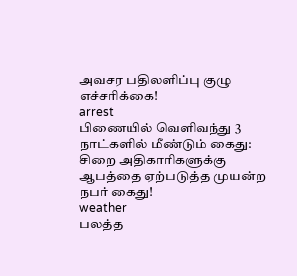அவசர பதிலளிப்பு குழு எச்சரிக்கை!
arrest
பிணையில் வெளிவந்து 3 நாட்களில் மீண்டும் கைது: சிறை அதிகாரிகளுக்கு ஆபத்தை ஏற்படுத்த முயன்ற நபர் கைது!
weather
பலத்த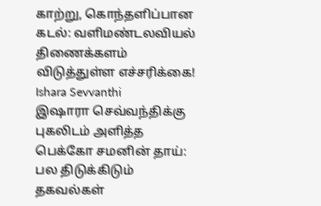காற்று, கொந்தளிப்பான கடல்: வளிமண்டலவியல் திணைக்களம் விடுத்துள்ள எச்சரிக்கை!
Ishara Sevvanthi
இஷாரா செவ்வந்திக்கு புகலிடம் அளித்த பெக்கோ சமனின் தாய்: பல திடுக்கிடும் தகவல்கள்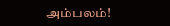அம்பலம்!